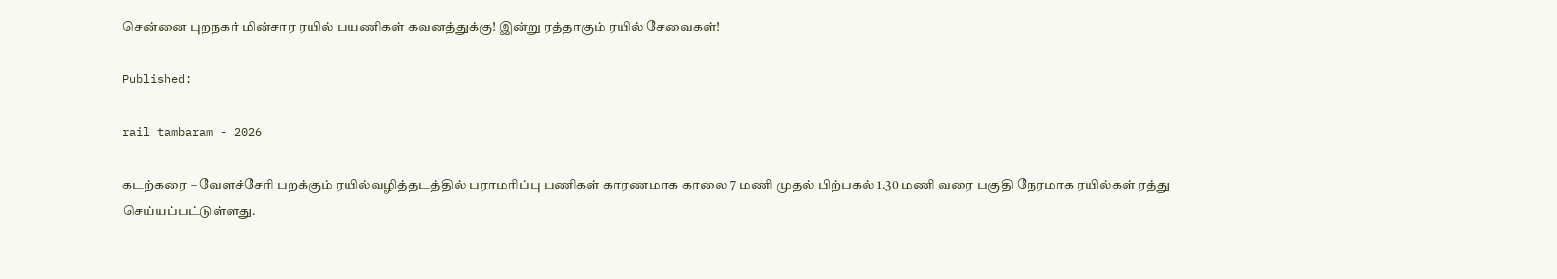சென்னை புறநகர் மின்சார ரயில் பயணிகள் கவனத்துக்கு! இன்று ரத்தாகும் ரயில் சேவைகள்!

Published:

rail tambaram - 2026

கடற்கரை – வேளச்சேரி பறக்கும் ரயில்வழித்தடத்தில் பராமரிப்பு பணிகள் காரணமாக காலை 7 மணி முதல் பிற்பகல் 1.30 மணி வரை பகுதி நேரமாக ரயில்கள் ரத்து செய்யப்பட்டுள்ளது.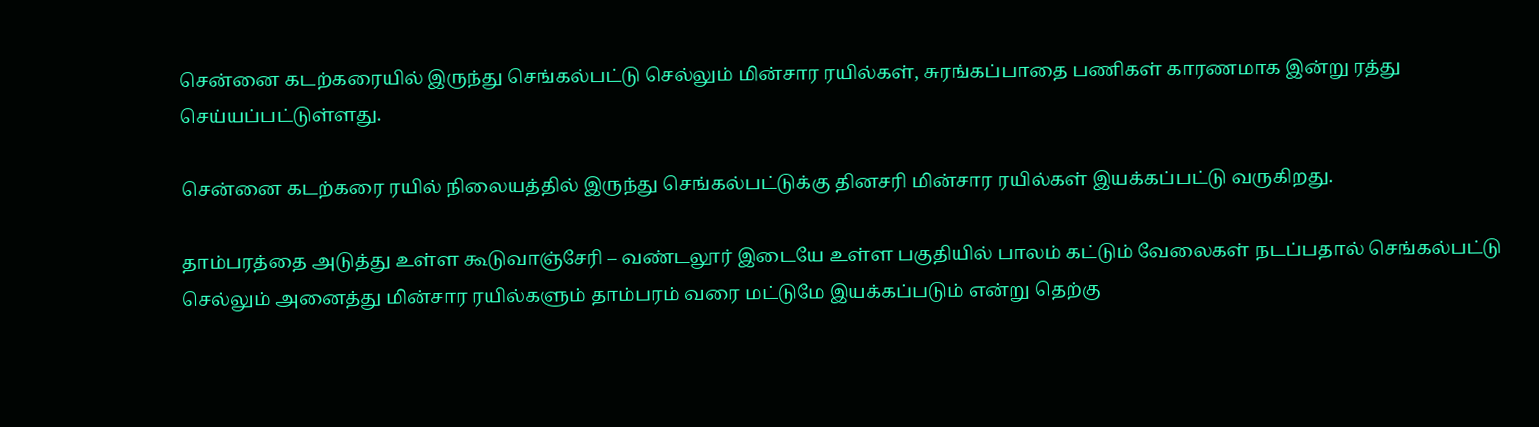சென்னை கடற்கரையில் இருந்து செங்கல்பட்டு செல்லும் மின்சார ரயில்கள், சுரங்கப்பாதை பணிகள் காரணமாக இன்று ரத்து செய்யப்பட்டுள்ளது.

சென்னை கடற்கரை ரயில் நிலையத்தில் இருந்து செங்கல்பட்டுக்கு தினசரி மின்சார ரயில்கள் இயக்கப்பட்டு வருகிறது.

தாம்பரத்தை அடுத்து உள்ள கூடுவாஞ்சேரி – வண்டலூர் இடையே உள்ள பகுதியில் பாலம் கட்டும் வேலைகள் நடப்பதால் செங்கல்பட்டு செல்லும் அனைத்து மின்சார ரயில்களும் தாம்பரம் வரை மட்டுமே இயக்கப்படும் என்று தெற்கு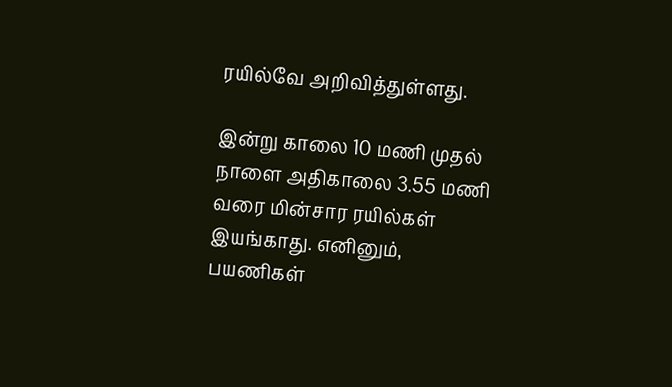ரயில்வே அறிவித்துள்ளது.

இன்று காலை 10 மணி முதல் நாளை அதிகாலை 3.55 மணி வரை மின்சார ரயில்கள் இயங்காது. எனினும், பயணிகள்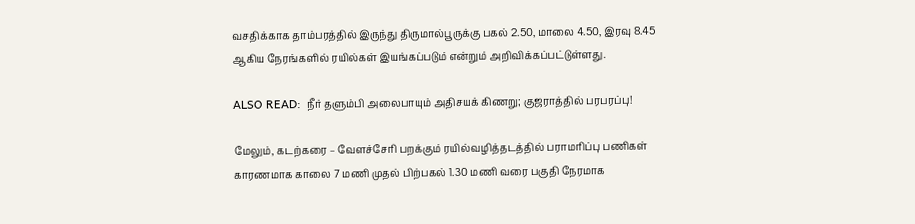வசதிக்காக தாம்பரத்தில் இருந்து திருமால்பூருக்கு பகல் 2.50, மாலை 4.50, இரவு 8.45 ஆகிய நேரங்களில் ரயில்கள் இயங்கப்படும் என்றும் அறிவிக்கப்பட்டுள்ளது.

ALSO READ:  நீர் தளும்பி அலைபாயும் அதிசயக் கிணறு; குஜராத்தில் பரபரப்பு!

மேலும், கடற்கரை – வேளச்சேரி பறக்கும் ரயில்வழித்தடத்தில் பராமரிப்பு பணிகள் காரணமாக காலை 7 மணி முதல் பிற்பகல் 1.30 மணி வரை பகுதி நேரமாக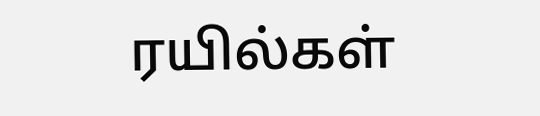ரயில்கள்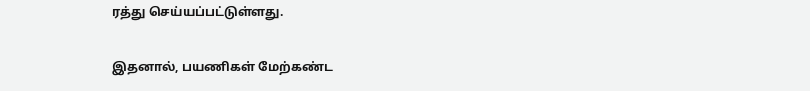ரத்து செய்யப்பட்டுள்ளது.

இதனால், பயணிகள் மேற்கண்ட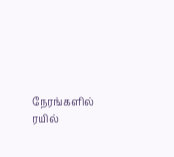நேரங்களில் ரயில்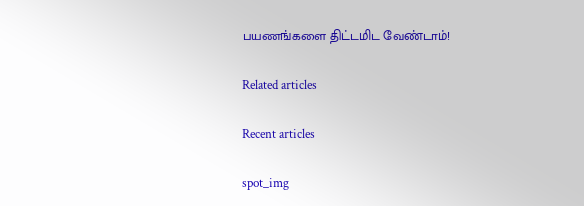பயணங்களை திட்டமிட வேண்டாம்!

Related articles

Recent articles

spot_img